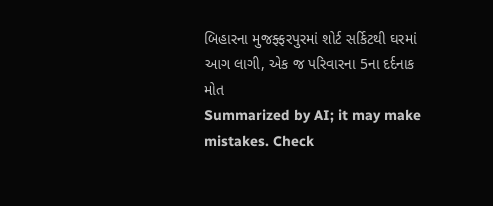બિહારના મુજફ્ફરપુરમાં શોર્ટ સર્કિટથી ઘરમાં આગ લાગી, એક જ પરિવારના 5ના દર્દનાક મોત
Summarized by AI; it may make mistakes. Check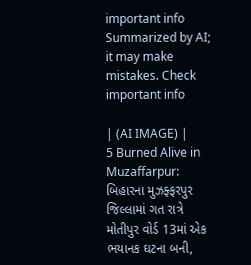important info
Summarized by AI; it may make mistakes. Check important info

| (AI IMAGE) |
5 Burned Alive in Muzaffarpur: બિહારના મુઝફ્ફરપુર જિલ્લામાં ગત રાત્રે મોતીપુર વોર્ડ 13માં એક ભયાનક ઘટના બની,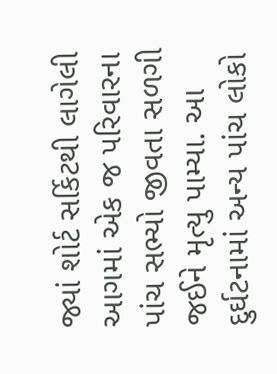જ્યાં શોર્ટ સર્કિટથી લાગેલી આગમાં એક જ પરિવારના પાંચ સભ્યો જીવતા સળગી જઈને મૃત્યુ પામ્યા. આ દુર્ઘટનામાં અન્ય પાંચ લોકો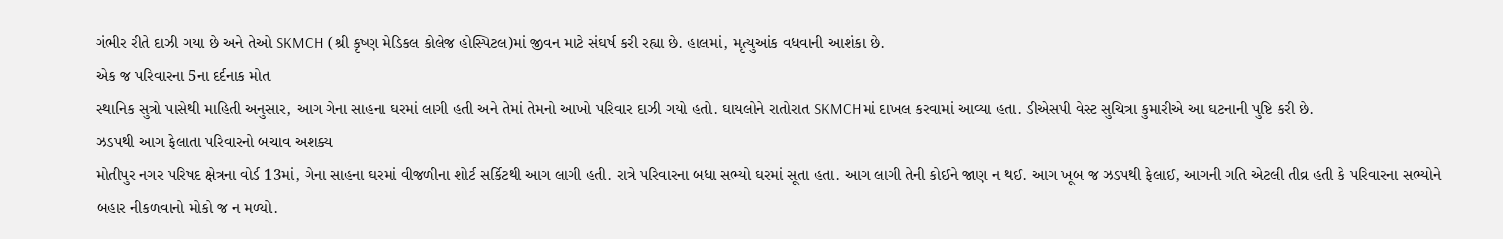ગંભીર રીતે દાઝી ગયા છે અને તેઓ SKMCH (શ્રી કૃષ્ણ મેડિકલ કોલેજ હોસ્પિટલ)માં જીવન માટે સંઘર્ષ કરી રહ્યા છે. હાલમાં, મૃત્યુઆંક વધવાની આશંકા છે.
એક જ પરિવારના 5ના દર્દનાક મોત
સ્થાનિક સુત્રો પાસેથી માહિતી અનુસાર, આગ ગેના સાહના ઘરમાં લાગી હતી અને તેમાં તેમનો આખો પરિવાર દાઝી ગયો હતો. ઘાયલોને રાતોરાત SKMCHમાં દાખલ કરવામાં આવ્યા હતા. ડીએસપી વેસ્ટ સુચિત્રા કુમારીએ આ ઘટનાની પુષ્ટિ કરી છે.
ઝડપથી આગ ફેલાતા પરિવારનો બચાવ અશક્ય
મોતીપુર નગર પરિષદ ક્ષેત્રના વોર્ડ 13માં, ગેના સાહના ઘરમાં વીજળીના શોર્ટ સર્કિટથી આગ લાગી હતી. રાત્રે પરિવારના બધા સભ્યો ઘરમાં સૂતા હતા. આગ લાગી તેની કોઈને જાણ ન થઈ. આગ ખૂબ જ ઝડપથી ફેલાઈ, આગની ગતિ એટલી તીવ્ર હતી કે પરિવારના સભ્યોને બહાર નીકળવાનો મોકો જ ન મળ્યો.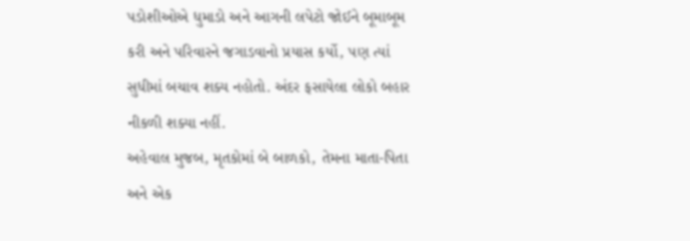પડોશીઓએ ધુમાડો અને આગની લપેટો જોઈને બૂમાબૂમ કરી અને પરિવારને જગાડવાનો પ્રયાસ કર્યો, પણ ત્યાં સુધીમાં બચાવ શક્ય નહોતો. અંદર ફસાયેલા લોકો બહાર નીકળી શક્યા નહીં.
અહેવાલ મુજબ, મૃતકોમાં બે બાળકો, તેમના માતા-પિતા અને એક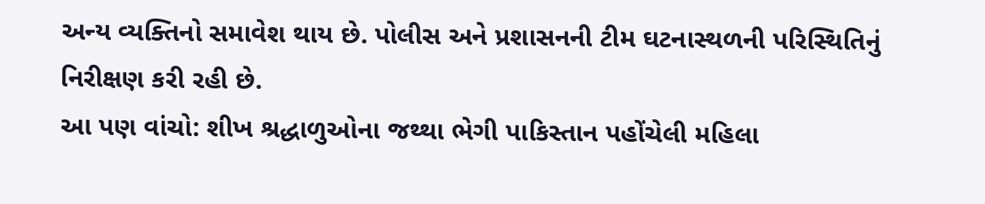અન્ય વ્યક્તિનો સમાવેશ થાય છે. પોલીસ અને પ્રશાસનની ટીમ ઘટનાસ્થળની પરિસ્થિતિનું નિરીક્ષણ કરી રહી છે.
આ પણ વાંચો: શીખ શ્રદ્ધાળુઓના જથ્થા ભેગી પાકિસ્તાન પહોંચેલી મહિલા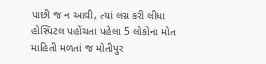પાછી જ ન આવી, ત્યાં લગ્ન કરી લીધા
હોસ્પિટલ પહોંચતા પહેલા 5 લોકોના મોત
માહિતી મળતાં જ મોતીપુર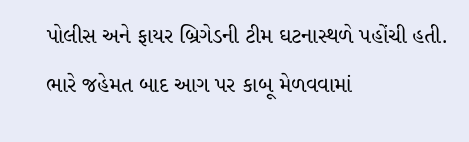પોલીસ અને ફાયર બ્રિગેડની ટીમ ઘટનાસ્થળે પહોંચી હતી. ભારે જહેમત બાદ આગ પર કાબૂ મેળવવામાં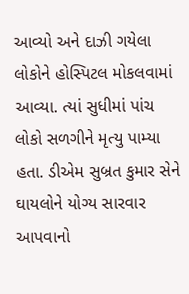આવ્યો અને દાઝી ગયેલા લોકોને હોસ્પિટલ મોકલવામાં આવ્યા. ત્યાં સુધીમાં પાંચ લોકો સળગીને મૃત્યુ પામ્યા હતા. ડીએમ સુબ્રત કુમાર સેને ઘાયલોને યોગ્ય સારવાર આપવાનો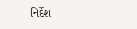નિર્દેશ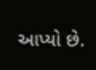આપ્યો છે.